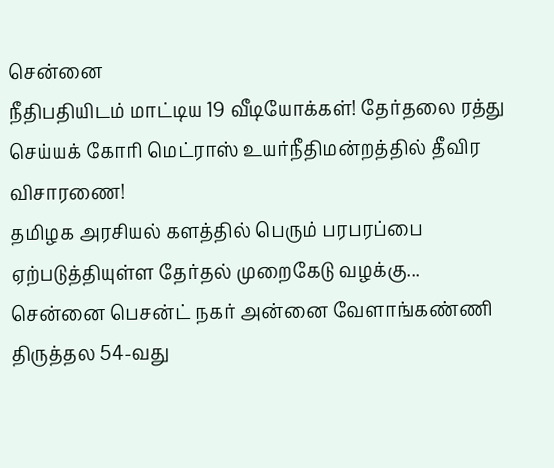சென்னை
நீதிபதியிடம் மாட்டிய 19 வீடியோக்கள்! தேர்தலை ரத்து செய்யக் கோரி மெட்ராஸ் உயர்நீதிமன்றத்தில் தீவிர விசாரணை!
தமிழக அரசியல் களத்தில் பெரும் பரபரப்பை ஏற்படுத்தியுள்ள தேர்தல் முறைகேடு வழக்கு...
சென்னை பெசன்ட் நகர் அன்னை வேளாங்கண்ணி திருத்தல 54-வது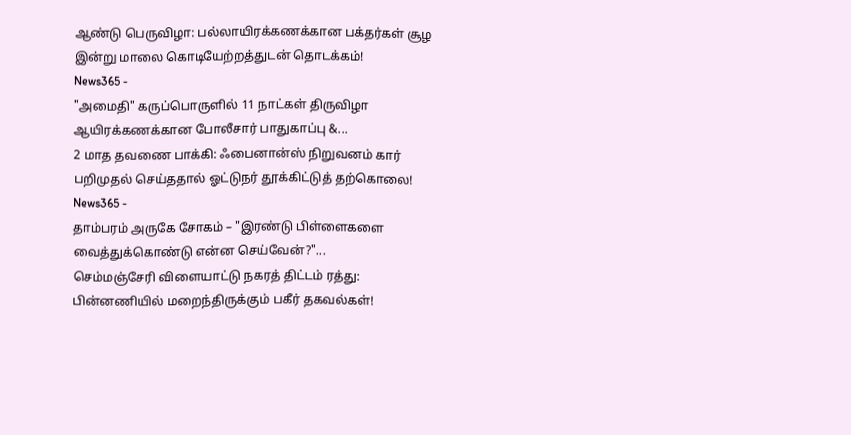ஆண்டு பெருவிழா: பல்லாயிரக்கணக்கான பக்தர்கள் சூழ இன்று மாலை கொடியேற்றத்துடன் தொடக்கம்!
News365 -
"அமைதி" கருப்பொருளில் 11 நாட்கள் திருவிழா ஆயிரக்கணக்கான போலீசார் பாதுகாப்பு &...
2 மாத தவணை பாக்கி: ஃபைனான்ஸ் நிறுவனம் கார் பறிமுதல் செய்ததால் ஓட்டுநர் தூக்கிட்டுத் தற்கொலை!
News365 -
தாம்பரம் அருகே சோகம் – "இரண்டு பிள்ளைகளை வைத்துக்கொண்டு என்ன செய்வேன்?"...
செம்மஞ்சேரி விளையாட்டு நகரத் திட்டம் ரத்து: பின்னணியில் மறைந்திருக்கும் பகீர் தகவல்கள்!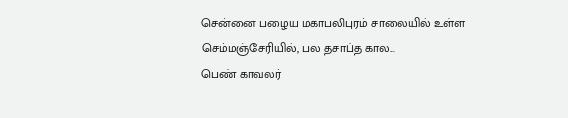சென்னை பழைய மகாபலிபுரம் சாலையில் உள்ள செம்மஞ்சேரியில், பல தசாப்த கால...
பெண் காவலர்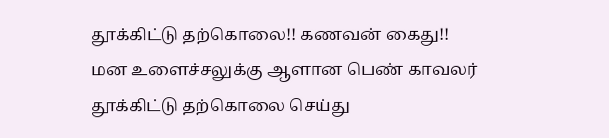தூக்கிட்டு தற்கொலை!! கணவன் கைது!!
மன உளைச்சலுக்கு ஆளான பெண் காவலர் தூக்கிட்டு தற்கொலை செய்து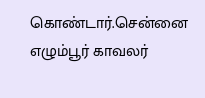கொண்டார்.சென்னை எழும்பூர் காவலர்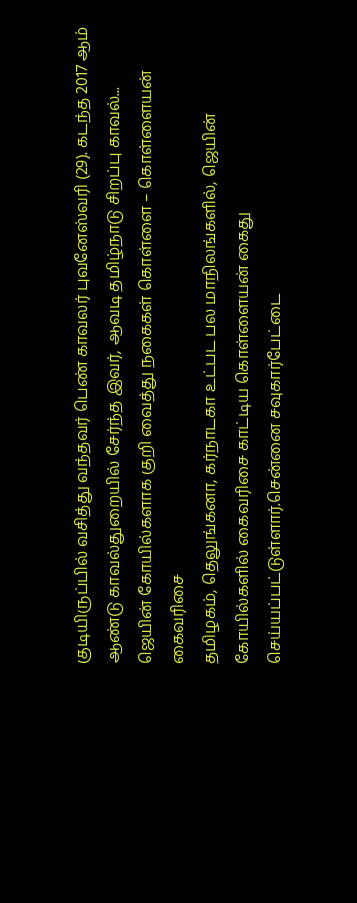குடியிருப்பில் வசித்து வந்தவர் பெண் காவலர் புவனேஸ்வரி (29). கடந்த 2017 ஆம் ஆண்டு காவல்துறையில் சேர்ந்த இவர், ஆவடி தமிழ்நாடு சிறப்பு காவல்...
ஜெயின் கோயில்களாக குறி வைத்து நகைகள் கொள்ளை – கொள்ளையன் கைவரிசை
தமிழகம், தெலுங்கனா, கர்நாடகா உட்பட பல மாநிலங்களில், ஜெயின் கோயில்களில் கைவரிசை காட்டிய கொள்ளையன் கைது செய்யப்பட்டுள்ளார்.சென்னை சவுகார்பேட்டை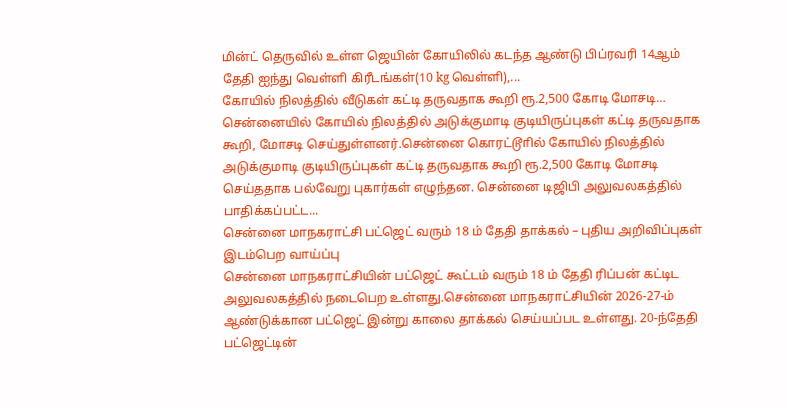மின்ட் தெருவில் உள்ள ஜெயின் கோயிலில் கடந்த ஆண்டு பிப்ரவரி 14ஆம் தேதி ஐந்து வெள்ளி கிரீடங்கள்(10 kg வெள்ளி),...
கோயில் நிலத்தில் வீடுகள் கட்டி தருவதாக கூறி ரூ.2,500 கோடி மோசடி…
சென்னையில் கோயில் நிலத்தில் அடுக்குமாடி குடியிருப்புகள் கட்டி தருவதாக கூறி, மோசடி செய்துள்ளனர்.சென்னை கொரட்டூாில் கோயில் நிலத்தில் அடுக்குமாடி குடியிருப்புகள் கட்டி தருவதாக கூறி ரூ.2,500 கோடி மோசடி செய்ததாக பல்வேறு புகார்கள் எழுந்தன. சென்னை டிஜிபி அலுவலகத்தில் பாதிக்கப்பட்ட...
சென்னை மாநகராட்சி பட்ஜெட் வரும் 18 ம் தேதி தாக்கல் – புதிய அறிவிப்புகள் இடம்பெற வாய்ப்பு
சென்னை மாநகராட்சியின் பட்ஜெட் கூட்டம் வரும் 18 ம் தேதி ரிப்பன் கட்டிட அலுவலகத்தில் நடைபெற உள்ளது.சென்னை மாநகராட்சியின் 2026-27-ம் ஆண்டுக்கான பட்ஜெட் இன்று காலை தாக்கல் செய்யப்பட உள்ளது. 20-ந்தேதி பட்ஜெட்டின்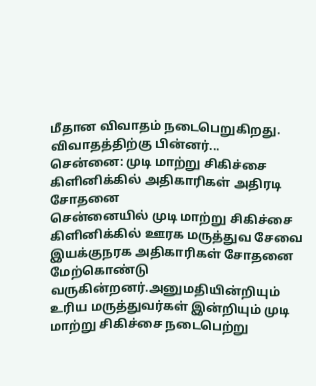மீதான விவாதம் நடைபெறுகிறது. விவாதத்திற்கு பின்னர்...
சென்னை: முடி மாற்று சிகிச்சை கிளினிக்கில் அதிகாரிகள் அதிரடி சோதனை
சென்னையில் முடி மாற்று சிகிச்சை கிளினிக்கில் ஊரக மருத்துவ சேவை இயக்குநரக அதிகாரிகள் சோதனை மேற்கொண்டு வருகின்றனர்.அனுமதியின்றியும் உரிய மருத்துவர்கள் இன்றியும் முடி மாற்று சிகிச்சை நடைபெற்று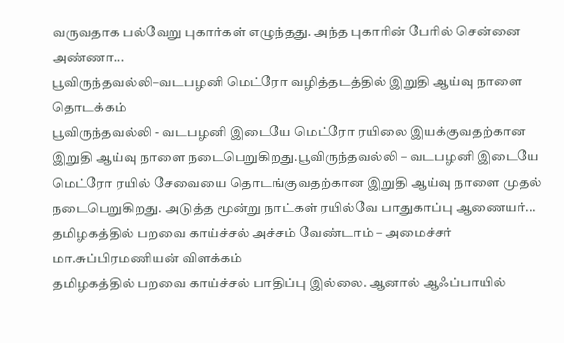வருவதாக பல்வேறு புகார்கள் எழுந்தது. அந்த புகாரின் பேரில் சென்னை அண்ணா...
பூவிருந்தவல்லி–வடபழனி மெட்ரோ வழித்தடத்தில் இறுதி ஆய்வு நாளை தொடக்கம்
பூவிருந்தவல்லி - வடபழனி இடையே மெட்ரோ ரயிலை இயக்குவதற்கான இறுதி ஆய்வு நாளை நடைபெறுகிறது.பூவிருந்தவல்லி – வடபழனி இடையே மெட்ரோ ரயில் சேவையை தொடங்குவதற்கான இறுதி ஆய்வு நாளை முதல் நடைபெறுகிறது. அடுத்த மூன்று நாட்கள் ரயில்வே பாதுகாப்பு ஆணையர்...
தமிழகத்தில் பறவை காய்ச்சல் அச்சம் வேண்டாம் – அமைச்சர் மா.சுப்பிரமணியன் விளக்கம்
தமிழகத்தில் பறவை காய்ச்சல் பாதிப்பு இல்லை. ஆனால் ஆஃப்பாயில்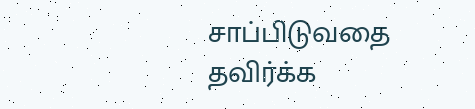சாப்பிடுவதை தவிர்க்க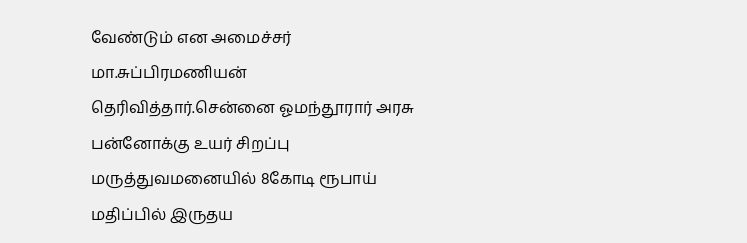வேண்டும் என அமைச்சர் மா.சுப்பிரமணியன் தெரிவித்தார்.சென்னை ஓமந்தூரார் அரசு பன்னோக்கு உயர் சிறப்பு மருத்துவமனையில் 8கோடி ரூபாய் மதிப்பில் இருதய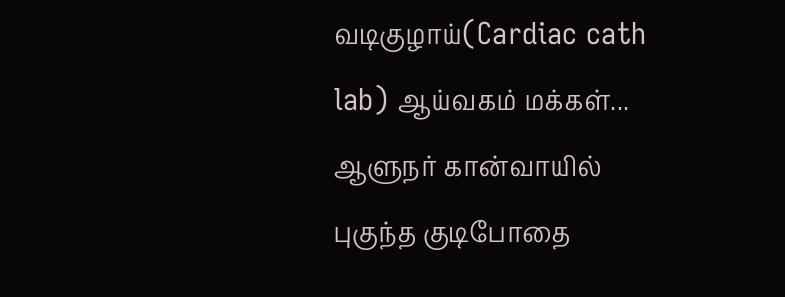வடிகுழாய்(Cardiac cath lab) ஆய்வகம் மக்கள்...
ஆளுநர் கான்வாயில் புகுந்த குடிபோதை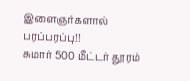இளைஞர்களால் பரப்பரப்பு!!
சுமார் 500 மீட்டர் தூரம்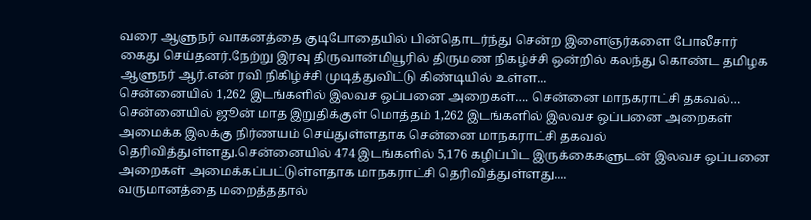வரை ஆளுநர் வாகனத்தை குடிபோதையில் பின்தொடர்ந்து சென்ற இளைஞர்களை போலீசார் கைது செய்தனர்.நேற்று இரவு திருவான்மியூரில் திருமண நிகழ்ச்சி ஒன்றில் கலந்து கொண்ட தமிழக ஆளுநர் ஆர்.என் ரவி நிகிழ்ச்சி முடித்துவிட்டு கிண்டியில் உள்ள...
சென்னையில் 1,262 இடங்களில் இலவச ஒப்பனை அறைகள்…. சென்னை மாநகராட்சி தகவல்…
சென்னையில் ஜூன் மாத இறுதிக்குள் மொத்தம் 1,262 இடங்களில் இலவச ஒப்பனை அறைகள் அமைக்க இலக்கு நிர்ணயம் செய்துள்ளதாக சென்னை மாநகராட்சி தகவல் தெரிவித்துள்ளது.சென்னையில் 474 இடங்களில் 5,176 கழிப்பிட இருக்கைகளுடன் இலவச ஒப்பனை அறைகள் அமைக்கப்பட்டுள்ளதாக மாநகராட்சி தெரிவித்துள்ளது....
வருமானத்தை மறைத்ததால்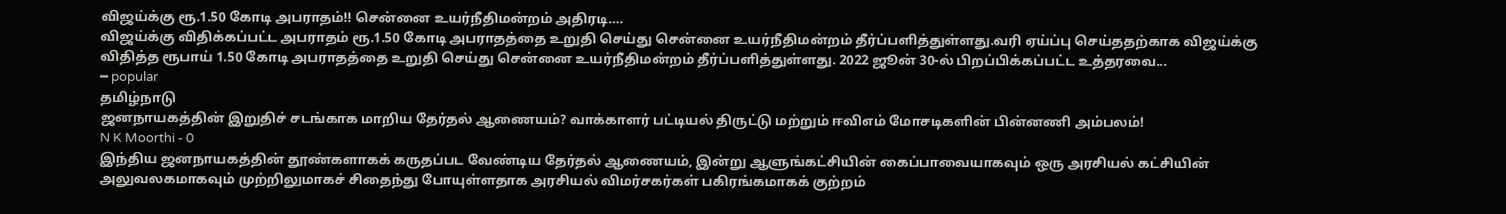விஜய்க்கு ரூ.1.50 கோடி அபராதம்!! சென்னை உயர்நீதிமன்றம் அதிரடி….
விஜய்க்கு விதிக்கப்பட்ட அபராதம் ரூ.1.50 கோடி அபராதத்தை உறுதி செய்து சென்னை உயர்நீதிமன்றம் தீர்ப்பளித்துள்ளது.வரி ஏய்ப்பு செய்ததற்காக விஜய்க்கு விதித்த ரூபாய் 1.50 கோடி அபராதத்தை உறுதி செய்து சென்னை உயர்நீதிமன்றம் தீர்ப்பளித்துள்ளது. 2022 ஜூன் 30-ல் பிறப்பிக்கப்பட்ட உத்தரவை...
━ popular
தமிழ்நாடு
ஜனநாயகத்தின் இறுதிச் சடங்காக மாறிய தேர்தல் ஆணையம்? வாக்காளர் பட்டியல் திருட்டு மற்றும் ஈவிஎம் மோசடிகளின் பின்னணி அம்பலம்!
N K Moorthi - 0
இந்திய ஜனநாயகத்தின் தூண்களாகக் கருதப்பட வேண்டிய தேர்தல் ஆணையம், இன்று ஆளுங்கட்சியின் கைப்பாவையாகவும் ஒரு அரசியல் கட்சியின் அலுவலகமாகவும் முற்றிலுமாகச் சிதைந்து போயுள்ளதாக அரசியல் விமர்சகர்கள் பகிரங்கமாகக் குற்றம்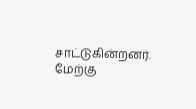சாட்டுகின்றனர். மேற்கு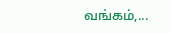வங்கம்,...